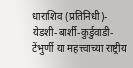धाराशिव (प्रतिनिधी)-  येडशी-बार्शी-कुर्डुवाडी-टेंभुर्णी या महत्त्वाच्या राष्ट्रीय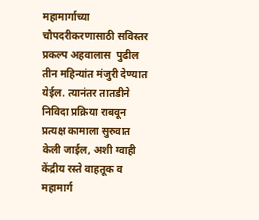महामार्गाच्या चौपदरीकरणासाठी सविस्तर प्रकल्प अहवालास  पुढील तीन महिन्यांत मंजुरी देण्यात येईल. त्यानंतर तातडीने निविदा प्रक्रिया राबवून प्रत्यक्ष कामाला सुरुवात केली जाईल, अशी ग्वाही केंद्रीय रस्ते वाहतूक व महामार्ग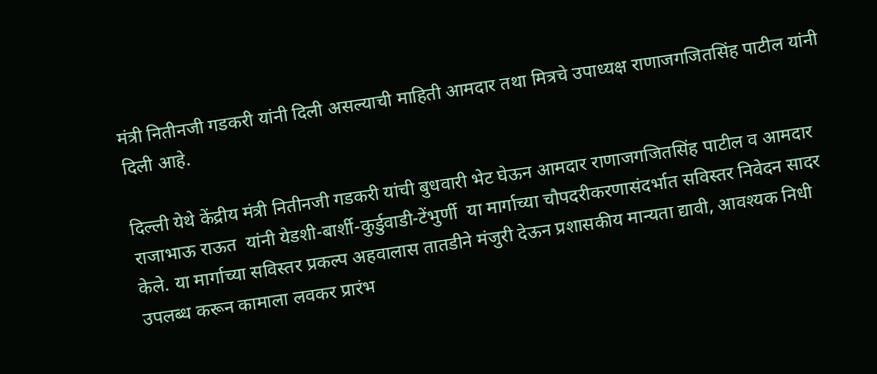मंत्री नितीनजी गडकरी यांनी दिली असल्याची माहिती आमदार तथा मित्रचे उपाध्यक्ष राणाजगजितसिंह पाटील यांनी दिली आहे.

दिल्ली येथे केंद्रीय मंत्री नितीनजी गडकरी यांची बुधवारी भेट घेऊन आमदार राणाजगजितसिंह पाटील व आमदार राजाभाऊ राऊत  यांनी येडशी-बार्शी-कुर्डुवाडी-टेंभुर्णी  या मार्गाच्या चौपदरीकरणासंदर्भात सविस्तर निवेदन सादर केले. या मार्गाच्या सविस्तर प्रकल्प अहवालास तातडीने मंजुरी देऊन प्रशासकीय मान्यता द्यावी, आवश्यक निधी उपलब्ध करून कामाला लवकर प्रारंभ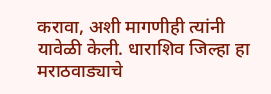करावा, अशी मागणीही त्यांनी यावेळी केली. धाराशिव जिल्हा हा मराठवाड्याचे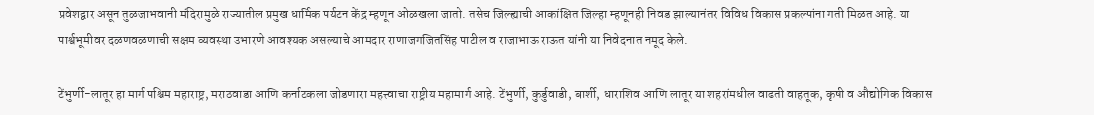प्रवेशद्वार असून तुळजाभवानी मंदिरामुळे राज्यातील प्रमुख धार्मिक पर्यटन केंद्र म्हणून ओळखला जातो. तसेच जिल्ह्याची आकांक्षित जिल्हा म्हणूनही निवड झाल्यानंतर विविध विकास प्रकल्पांना गती मिळत आहे. या पार्श्वभूमीवर दळणवळणाची सक्षम व्यवस्था उभारणे आवश्यक असल्याचे आमदार राणाजगजितसिंह पाटील व राजाभाऊ राऊत यांनी या निवेदनात नमूद केले.

टेंभुर्णी-लातूर हा मार्ग पश्चिम महाराष्ट्र, मराठवाडा आणि कर्नाटकला जोडणारा महत्त्वाचा राष्ट्रीय महामार्ग आहे. टेंभुर्णी, कुर्डुवाडी, बार्शी, धाराशिव आणि लातूर या शहरांमधील वाढती वाहतूक, कृषी व औद्योगिक विकास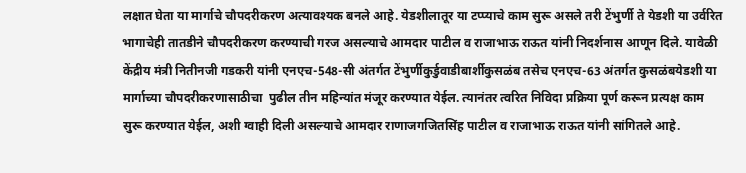लक्षात घेता या मार्गाचे चौपदरीकरण अत्यावश्यक बनले आहे. येडशीलातूर या टप्प्याचे काम सुरू असले तरी टेंभुर्णी ते येडशी या उर्वरित भागाचेही तातडीने चौपदरीकरण करण्याची गरज असल्याचे आमदार पाटील व राजाभाऊ राऊत यांनी निदर्शनास आणून दिले. यावेळी केंद्रीय मंत्री नितीनजी गडकरी यांनी एनएच-548-सी अंतर्गत टेंभुर्णीकुर्डुवाडीबार्शीकुसळंब तसेच एनएच-63 अंतर्गत कुसळंबयेडशी या मार्गाच्या चौपदरीकरणासाठीचा  पुढील तीन महिन्यांत मंजूर करण्यात येईल. त्यानंतर त्वरित निविदा प्रक्रिया पूर्ण करून प्रत्यक्ष काम सुरू करण्यात येईल, अशी ग्वाही दिली असल्याचे आमदार राणाजगजितसिंह पाटील व राजाभाऊ राऊत यांनी सांगितले आहे.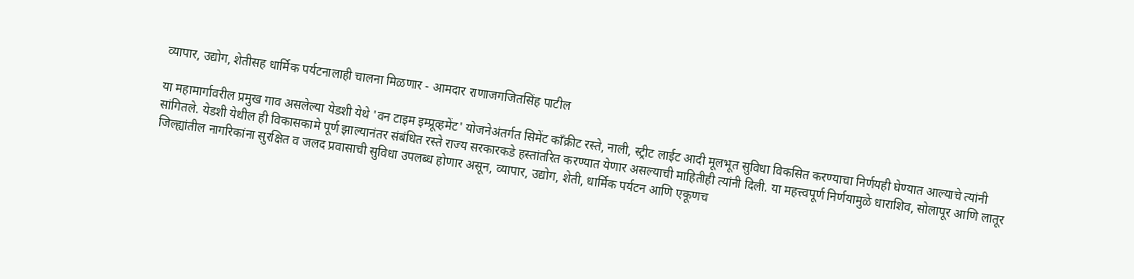व्यापार, उद्योग, शेतीसह धार्मिक पर्यटनालाही चालना मिळणार - आमदार राणाजगजितसिंह पाटील

या महामार्गावरील प्रमुख गाव असलेल्या येडशी येथे 'वन टाइम इम्प्रूव्हमेंट' योजनेअंतर्गत सिमेंट काँक्रीट रस्ते, नाली, स्ट्रीट लाईट आदी मूलभूत सुविधा विकसित करण्याचा निर्णयही घेण्यात आल्याचे त्यांनी सांगितले. येडशी येथील ही विकासकामे पूर्ण झाल्यानंतर संबंधित रस्ते राज्य सरकारकडे हस्तांतरित करण्यात येणार असल्याची माहितीही त्यांनी दिली. या महत्त्वपूर्ण निर्णयामुळे धाराशिव, सोलापूर आणि लातूर जिल्ह्यांतील नागरिकांना सुरक्षित व जलद प्रवासाची सुविधा उपलब्ध होणार असून, व्यापार, उद्योग, शेती, धार्मिक पर्यटन आणि एकूणच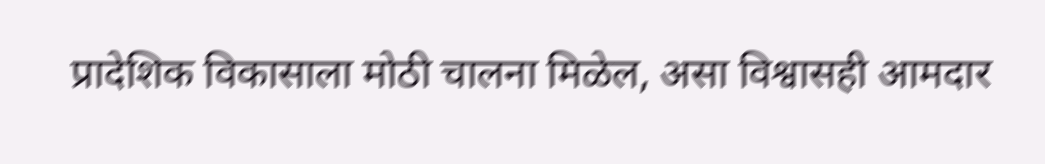प्रादेशिक विकासाला मोठी चालना मिळेल, असा विश्वासही आमदार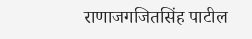राणाजगजितसिंह पाटील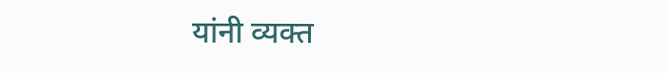यांनी व्यक्त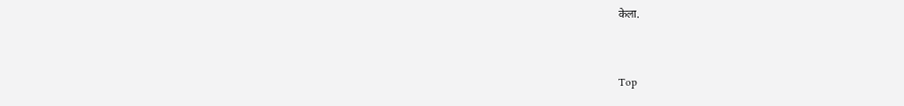केला.



Top